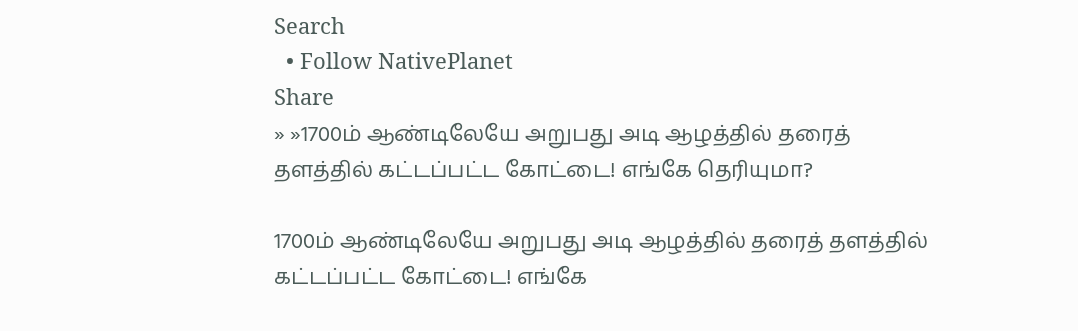Search
  • Follow NativePlanet
Share
» »1700ம் ஆண்டிலேயே அறுபது அடி ஆழத்தில் தரைத் தளத்தில் கட்டப்பட்ட கோட்டை! எங்கே தெரியுமா?

1700ம் ஆண்டிலேயே அறுபது அடி ஆழத்தில் தரைத் தளத்தில் கட்டப்பட்ட கோட்டை! எங்கே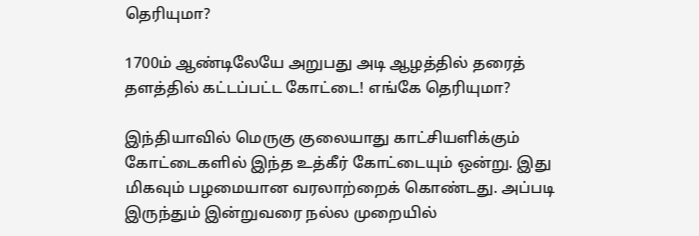தெரியுமா?

1700ம் ஆண்டிலேயே அறுபது அடி ஆழத்தில் தரைத் தளத்தில் கட்டப்பட்ட கோட்டை! எங்கே தெரியுமா?

இந்தியாவில் மெருகு குலையாது காட்சியளிக்கும் கோட்டைகளில் இந்த உத்கீர் கோட்டையும் ஒன்று. இது மிகவும் பழமையான வரலாற்றைக் கொண்டது. அப்படி இருந்தும் இன்றுவரை நல்ல முறையில்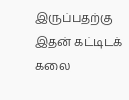இருப்பதற்கு இதன் கட்டிடக் கலை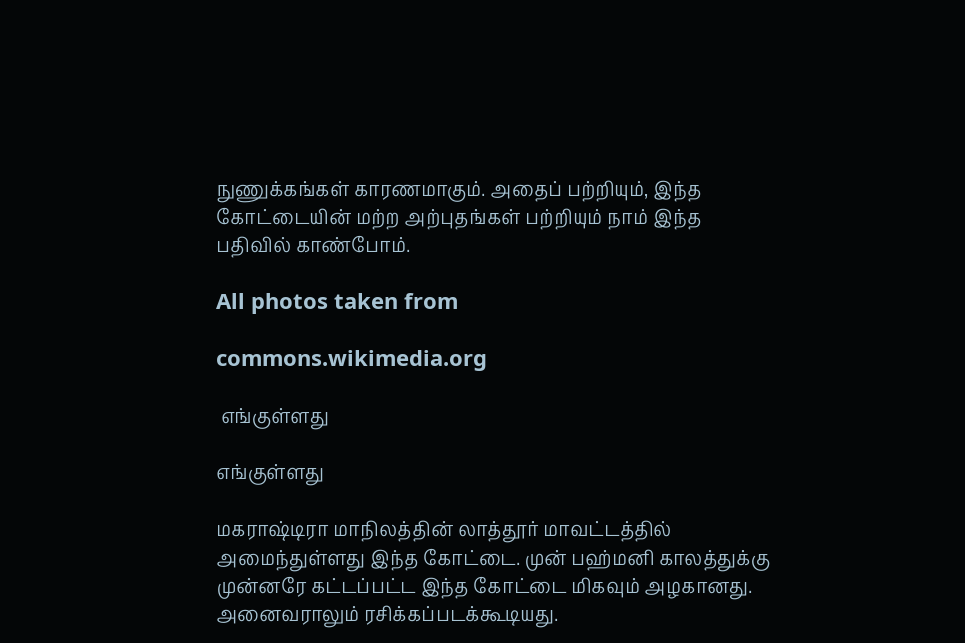நுணுக்கங்கள் காரணமாகும். அதைப் பற்றியும், இந்த கோட்டையின் மற்ற அற்புதங்கள் பற்றியும் நாம் இந்த பதிவில் காண்போம்.

All photos taken from

commons.wikimedia.org

 எங்குள்ளது

எங்குள்ளது

மகராஷ்டிரா மாநிலத்தின் லாத்தூர் மாவட்டத்தில் அமைந்துள்ளது இந்த கோட்டை. முன் பஹ்மனி காலத்துக்கு முன்னரே கட்டப்பட்ட இந்த கோட்டை மிகவும் அழகானது. அனைவராலும் ரசிக்கப்படக்கூடியது.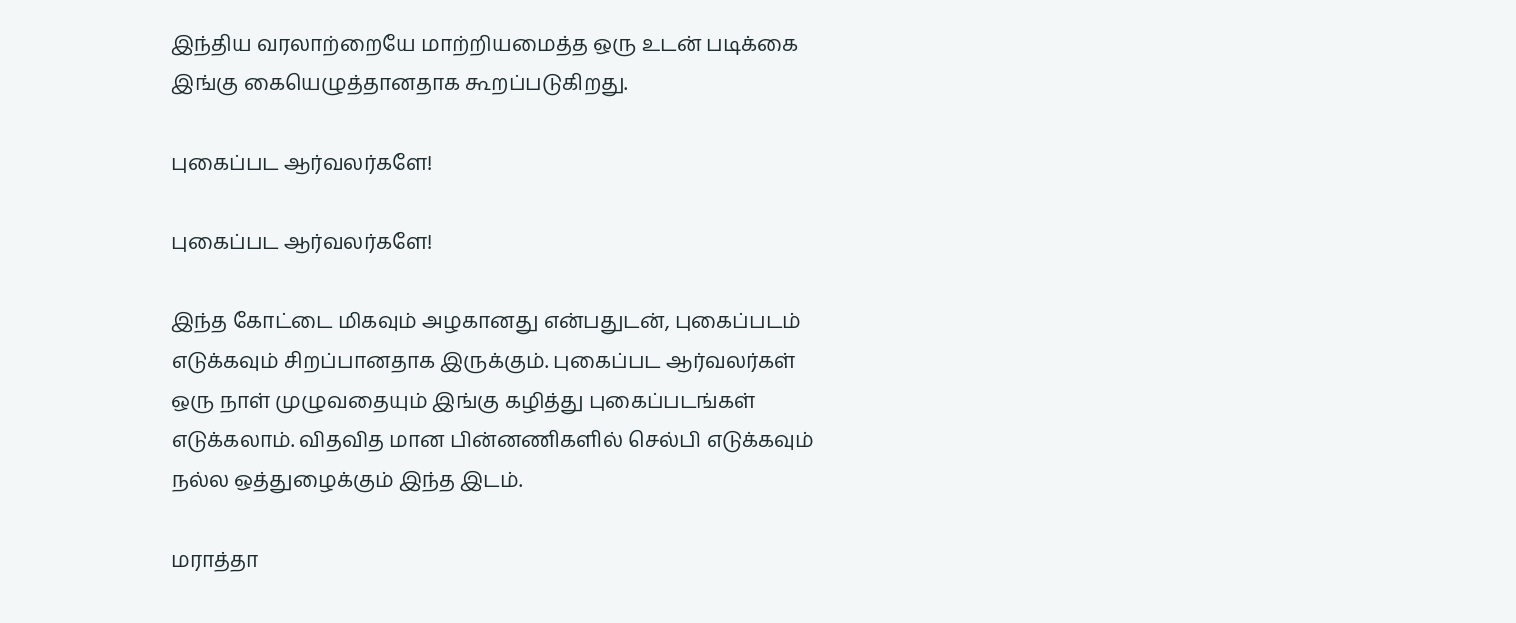இந்திய வரலாற்றையே மாற்றியமைத்த ஒரு உடன் படிக்கை இங்கு கையெழுத்தானதாக கூறப்படுகிறது.

புகைப்பட ஆர்வலர்களே!

புகைப்பட ஆர்வலர்களே!

இந்த கோட்டை மிகவும் அழகானது என்பதுடன், புகைப்படம் எடுக்கவும் சிறப்பானதாக இருக்கும். புகைப்பட ஆர்வலர்கள் ஒரு நாள் முழுவதையும் இங்கு கழித்து புகைப்படங்கள் எடுக்கலாம். விதவித மான பின்னணிகளில் செல்பி எடுக்கவும் நல்ல ஒத்துழைக்கும் இந்த இடம்.

மராத்தா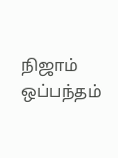நிஜாம் ஒப்பந்தம்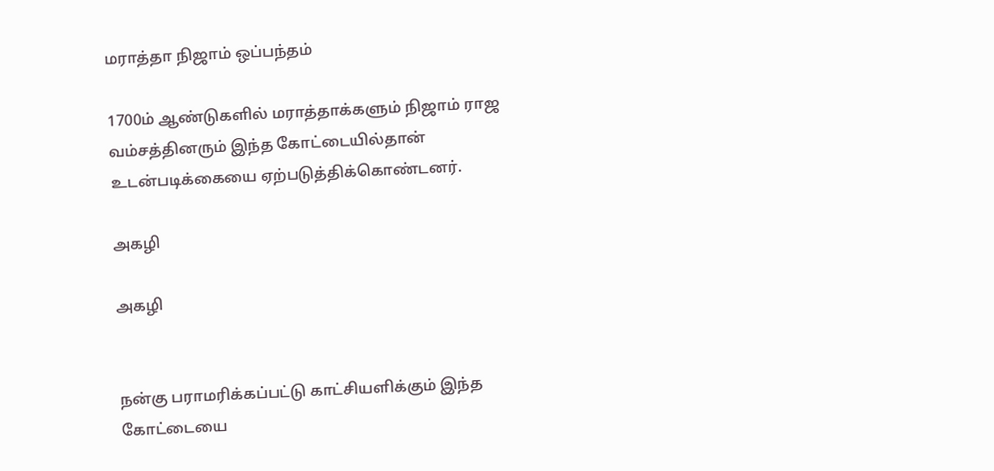மராத்தா நிஜாம் ஒப்பந்தம்

1700ம் ஆண்டுகளில் மராத்தாக்களும் நிஜாம் ராஜ வம்சத்தினரும் இந்த கோட்டையில்தான் உடன்படிக்கையை ஏற்படுத்திக்கொண்டனர்.

அகழி

அகழி


நன்கு பராமரிக்கப்பட்டு காட்சியளிக்கும் இந்த கோட்டையை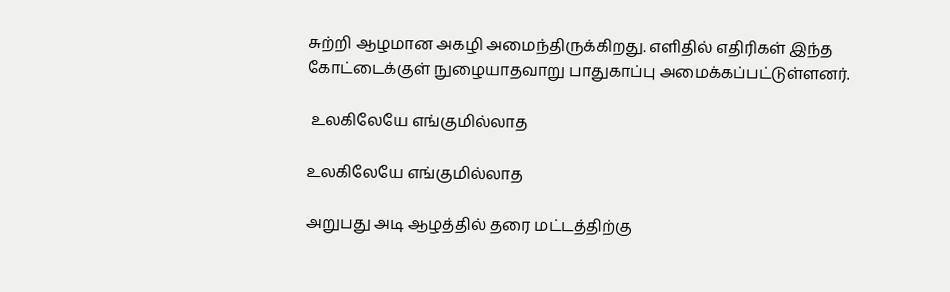சுற்றி ஆழமான அகழி அமைந்திருக்கிறது. எளிதில் எதிரிகள் இந்த கோட்டைக்குள் நுழையாதவாறு பாதுகாப்பு அமைக்கப்பட்டுள்ளனர்.

 உலகிலேயே எங்குமில்லாத

உலகிலேயே எங்குமில்லாத

அறுபது அடி ஆழத்தில் தரை மட்டத்திற்கு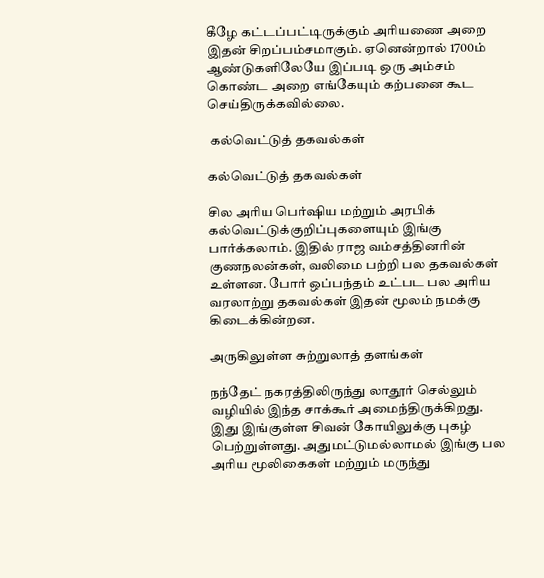கீழே கட்டப்பட்டிருக்கும் அரியணை அறை இதன் சிறப்பம்சமாகும். ஏனென்றால் 1700ம் ஆண்டுகளிலேயே இப்படி ஒரு அம்சம் கொண்ட அறை எங்கேயும் கற்பனை கூட செய்திருக்கவில்லை.

 கல்வெட்டுத் தகவல்கள்

கல்வெட்டுத் தகவல்கள்

சில அரிய பெர்ஷிய மற்றும் அரபிக் கல்வெட்டுக்குறிப்புகளையும் இங்கு பார்க்கலாம். இதில் ராஜ வம்சத்தினரின் குணநலன்கள், வலிமை பற்றி பல தகவல்கள் உள்ளன. போர் ஒப்பந்தம் உட்பட பல அரிய வரலாற்று தகவல்கள் இதன் மூலம் நமக்கு கிடைக்கின்றன.

அருகிலுள்ள சுற்றுலாத் தளங்கள்

நந்தேட் நகரத்திலிருந்து லாதூர் செல்லும் வழியில் இந்த சாக்கூர் அமைந்திருக்கிறது. இது இங்குள்ள சிவன் கோயிலுக்கு புகழ் பெற்றுள்ளது. அதுமட்டுமல்லாமல் இங்கு பல அரிய மூலிகைகள் மற்றும் மருந்து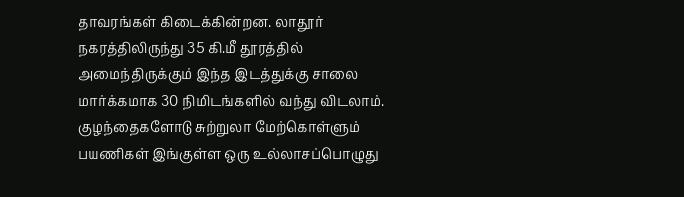தாவரங்கள் கிடைக்கின்றன. லாதூர் நகரத்திலிருந்து 35 கி.மீ தூரத்தில் அமைந்திருக்கும் இந்த இடத்துக்கு சாலை மார்க்கமாக 30 நிமிடங்களில் வந்து விடலாம். குழந்தைகளோடு சுற்றுலா மேற்கொள்ளும் பயணிகள் இங்குள்ள ஒரு உல்லாசப்பொழுது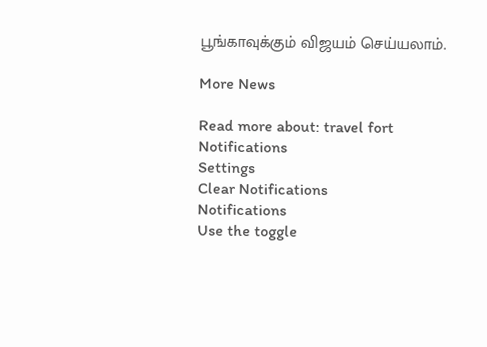பூங்காவுக்கும் விஜயம் செய்யலாம்.

More News

Read more about: travel fort
Notifications
Settings
Clear Notifications
Notifications
Use the toggle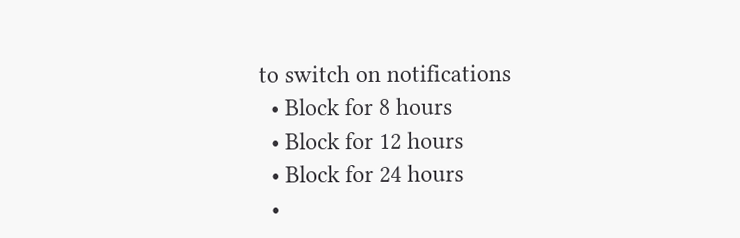to switch on notifications
  • Block for 8 hours
  • Block for 12 hours
  • Block for 24 hours
  •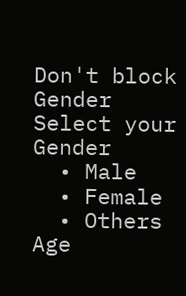Don't block
Gender
Select your Gender
  • Male
  • Female
  • Others
Age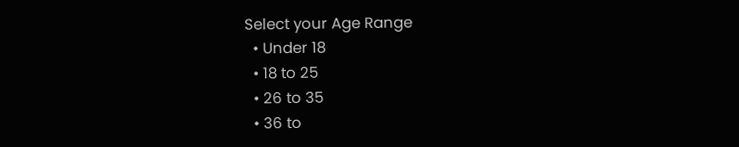Select your Age Range
  • Under 18
  • 18 to 25
  • 26 to 35
  • 36 to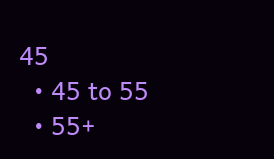45
  • 45 to 55
  • 55+